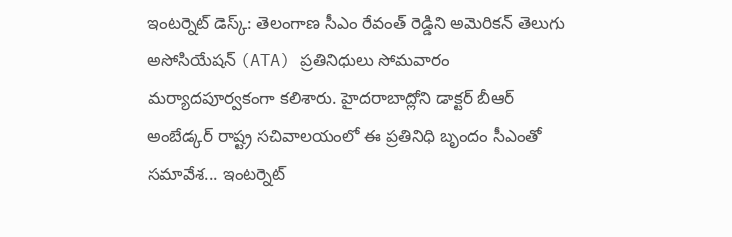ఇంటర్నెట్ డెస్క్: తెలంగాణ సీఎం రేవంత్ రెడ్డిని అమెరికన్ తెలుగు అసోసియేషన్ (ATA) ప్రతినిధులు సోమవారం మర్యాదపూర్వకంగా కలిశారు. హైదరాబాద్లోని డాక్టర్ బీఆర్ అంబేడ్కర్ రాష్ట్ర సచివాలయంలో ఈ ప్రతినిధి బృందం సీఎంతో సమావేశ... ఇంటర్నెట్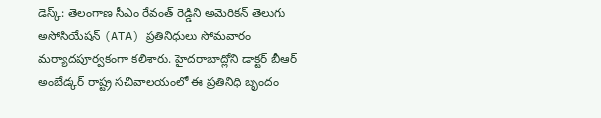డెస్క్: తెలంగాణ సీఎం రేవంత్ రెడ్డిని అమెరికన్ తెలుగు అసోసియేషన్ (ATA) ప్రతినిధులు సోమవారం మర్యాదపూర్వకంగా కలిశారు. హైదరాబాద్లోని డాక్టర్ బీఆర్ అంబేడ్కర్ రాష్ట్ర సచివాలయంలో ఈ ప్రతినిధి బృందం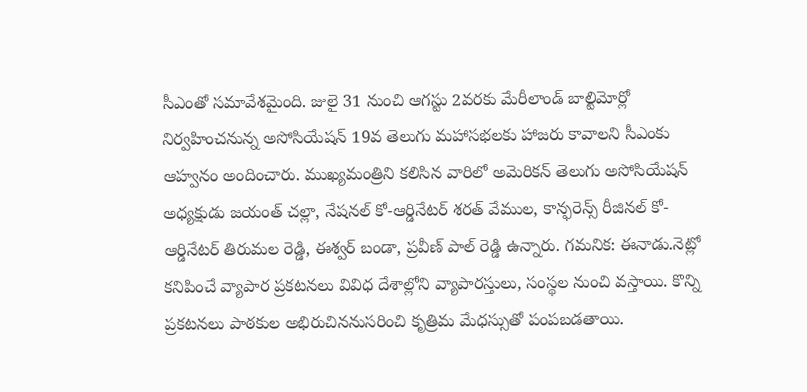సీఎంతో సమావేశమైంది. జులై 31 నుంచి ఆగస్టు 2వరకు మేరీలాండ్ బాల్టిమోర్లో నిర్వహించనున్న అసోసియేషన్ 19వ తెలుగు మహాసభలకు హాజరు కావాలని సీఎంకు ఆహ్వనం అందించారు. ముఖ్యమంత్రిని కలిసిన వారిలో అమెరికన్ తెలుగు అసోసియేషన్ అధ్యక్షుడు జయంత్ చల్లా, నేషనల్ కో-ఆర్డినేటర్ శరత్ వేముల, కాన్ఫరెన్స్ రీజినల్ కో-ఆర్డినేటర్ తిరుమల రెడ్డి, ఈశ్వర్ బండా, ప్రవీణ్ పాల్ రెడ్డి ఉన్నారు. గమనిక: ఈనాడు.నెట్లో కనిపించే వ్యాపార ప్రకటనలు వివిధ దేశాల్లోని వ్యాపారస్తులు, సంస్థల నుంచి వస్తాయి. కొన్ని ప్రకటనలు పాఠకుల అభిరుచిననుసరించి కృత్రిమ మేధస్సుతో పంపబడతాయి.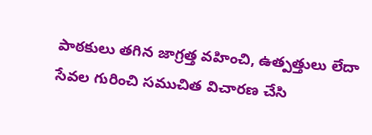పాఠకులు తగిన జాగ్రత్త వహించి, ఉత్పత్తులు లేదా సేవల గురించి సముచిత విచారణ చేసి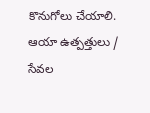కొనుగోలు చేయాలి. ఆయా ఉత్పత్తులు / సేవల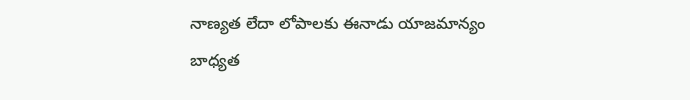నాణ్యత లేదా లోపాలకు ఈనాడు యాజమాన్యం బాధ్యత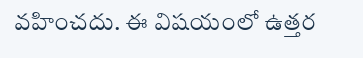వహించదు. ఈ విషయంలో ఉత్తర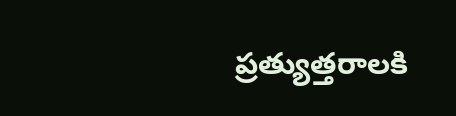ప్రత్యుత్తరాలకి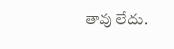తావు లేదు.